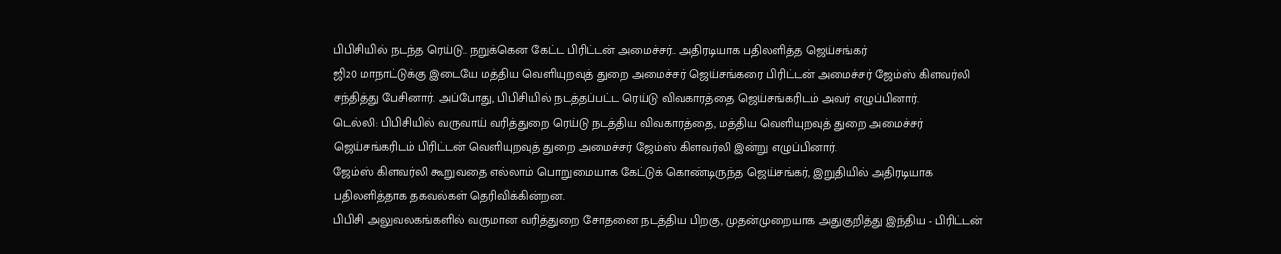பிபிசியில் நடந்த ரெய்டு.. நறுக்கென கேட்ட பிரிட்டன் அமைச்சர்.. அதிரடியாக பதிலளித்த ஜெய்சங்கர்
ஜி20 மாநாட்டுக்கு இடையே மத்திய வெளியுறவுத் துறை அமைச்சர் ஜெய்சங்கரை பிரிட்டன் அமைச்சர் ஜேம்ஸ் கிளவர்லி சந்தித்து பேசினார். அப்போது, பிபிசியில் நடத்தப்பட்ட ரெய்டு விவகாரத்தை ஜெய்சங்கரிடம் அவர் எழுப்பினார்.
டெல்லி: பிபிசியில் வருவாய் வரித்துறை ரெய்டு நடத்திய விவகாரத்தை, மத்திய வெளியுறவுத் துறை அமைச்சர் ஜெய்சங்கரிடம் பிரிட்டன் வெளியுறவுத் துறை அமைச்சர் ஜேம்ஸ் கிளவர்லி இன்று எழுப்பினார்.
ஜேம்ஸ் கிளவர்லி கூறுவதை எல்லாம் பொறுமையாக கேட்டுக் கொண்டிருந்த ஜெய்சங்கர், இறுதியில் அதிரடியாக பதிலளித்தாக தகவல்கள் தெரிவிக்கின்றன.
பிபிசி அலுவலகங்களில் வருமான வரித்துறை சோதனை நடத்திய பிறகு, முதன்முறையாக அதுகுறித்து இந்திய - பிரிட்டன்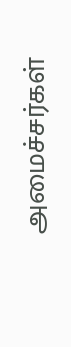அமைச்சர்கள்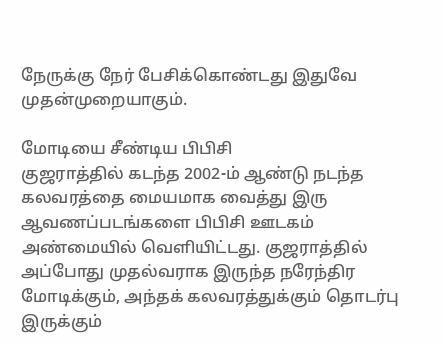நேருக்கு நேர் பேசிக்கொண்டது இதுவே முதன்முறையாகும்.

மோடியை சீண்டிய பிபிசி
குஜராத்தில் கடந்த 2002-ம் ஆண்டு நடந்த கலவரத்தை மையமாக வைத்து இரு ஆவணப்படங்களை பிபிசி ஊடகம் அண்மையில் வெளியிட்டது. குஜராத்தில் அப்போது முதல்வராக இருந்த நரேந்திர மோடிக்கும், அந்தக் கலவரத்துக்கும் தொடர்பு இருக்கும்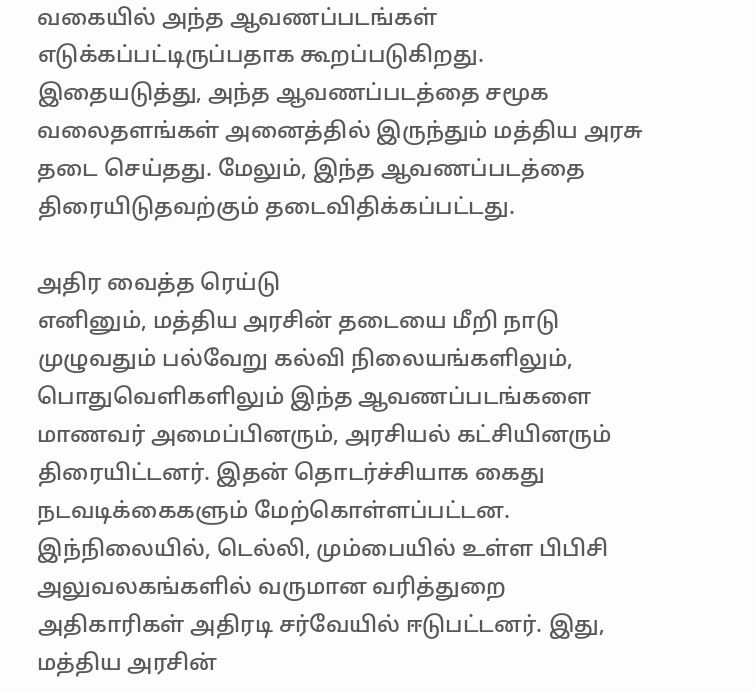வகையில் அந்த ஆவணப்படங்கள் எடுக்கப்பட்டிருப்பதாக கூறப்படுகிறது. இதையடுத்து, அந்த ஆவணப்படத்தை சமூக வலைதளங்கள் அனைத்தில் இருந்தும் மத்திய அரசு தடை செய்தது. மேலும், இந்த ஆவணப்படத்தை திரையிடுதவற்கும் தடைவிதிக்கப்பட்டது.

அதிர வைத்த ரெய்டு
எனினும், மத்திய அரசின் தடையை மீறி நாடு முழுவதும் பல்வேறு கல்வி நிலையங்களிலும், பொதுவெளிகளிலும் இந்த ஆவணப்படங்களை மாணவர் அமைப்பினரும், அரசியல் கட்சியினரும் திரையிட்டனர். இதன் தொடர்ச்சியாக கைது நடவடிக்கைகளும் மேற்கொள்ளப்பட்டன. இந்நிலையில், டெல்லி, மும்பையில் உள்ள பிபிசி அலுவலகங்களில் வருமான வரித்துறை அதிகாரிகள் அதிரடி சர்வேயில் ஈடுபட்டனர். இது, மத்திய அரசின்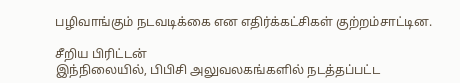பழிவாங்கும் நடவடிக்கை என எதிர்க்கட்சிகள் குற்றம்சாட்டின.

சீறிய பிரிட்டன்
இந்நிலையில், பிபிசி அலுவலகங்களில் நடத்தப்பட்ட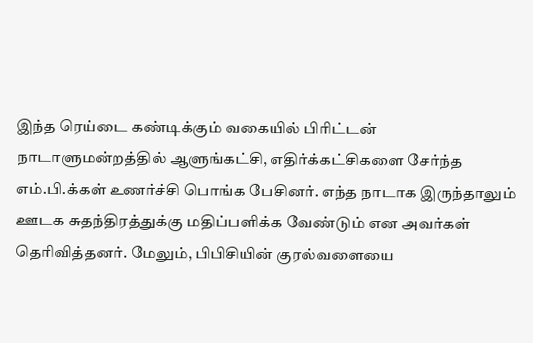இந்த ரெய்டை கண்டிக்கும் வகையில் பிரிட்டன் நாடாளுமன்றத்தில் ஆளுங்கட்சி, எதிர்க்கட்சிகளை சேர்ந்த எம்.பி.க்கள் உணர்ச்சி பொங்க பேசினர். எந்த நாடாக இருந்தாலும் ஊடக சுதந்திரத்துக்கு மதிப்பளிக்க வேண்டும் என அவர்கள் தெரிவித்தனர். மேலும், பிபிசியின் குரல்வளையை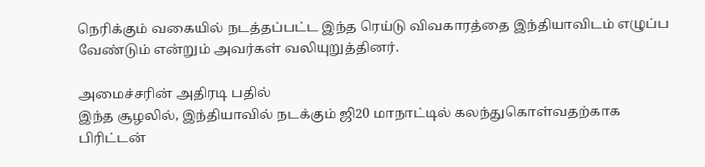நெரிக்கும் வகையில் நடத்தப்பட்ட இந்த ரெய்டு விவகாரத்தை இந்தியாவிடம் எழுப்ப வேண்டும் என்றும் அவர்கள் வலியுறுத்தினர்.

அமைச்சரின் அதிரடி பதில்
இந்த சூழலில், இந்தியாவில் நடக்கும் ஜி20 மாநாட்டில் கலந்துகொள்வதற்காக பிரிட்டன்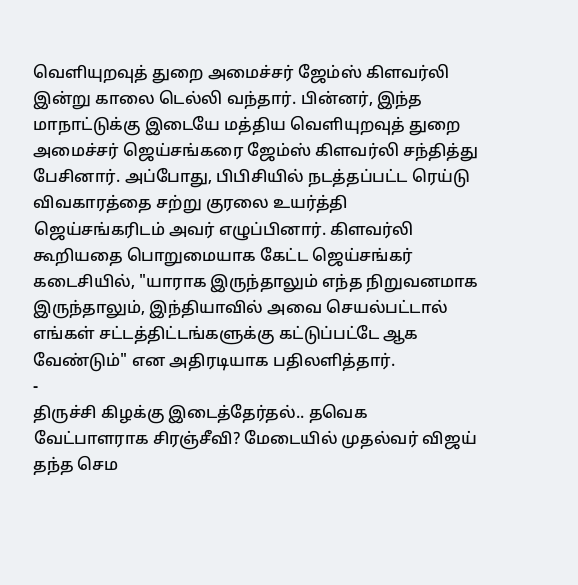வெளியுறவுத் துறை அமைச்சர் ஜேம்ஸ் கிளவர்லி இன்று காலை டெல்லி வந்தார். பின்னர், இந்த மாநாட்டுக்கு இடையே மத்திய வெளியுறவுத் துறை அமைச்சர் ஜெய்சங்கரை ஜேம்ஸ் கிளவர்லி சந்தித்து பேசினார். அப்போது, பிபிசியில் நடத்தப்பட்ட ரெய்டு விவகாரத்தை சற்று குரலை உயர்த்தி ஜெய்சங்கரிடம் அவர் எழுப்பினார். கிளவர்லி கூறியதை பொறுமையாக கேட்ட ஜெய்சங்கர் கடைசியில், "யாராக இருந்தாலும் எந்த நிறுவனமாக இருந்தாலும், இந்தியாவில் அவை செயல்பட்டால் எங்கள் சட்டத்திட்டங்களுக்கு கட்டுப்பட்டே ஆக வேண்டும்" என அதிரடியாக பதிலளித்தார்.
-
திருச்சி கிழக்கு இடைத்தேர்தல்.. தவெக வேட்பாளராக சிரஞ்சீவி? மேடையில் முதல்வர் விஜய் தந்த செம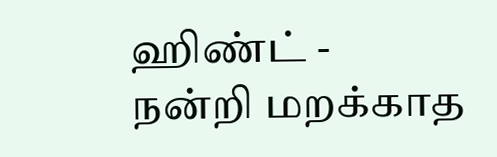ஹிண்ட் -
நன்றி மறக்காத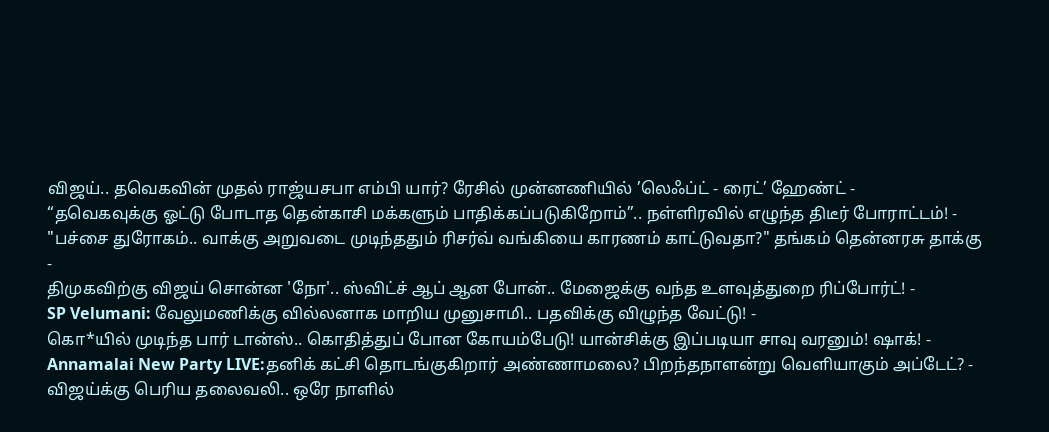விஜய்.. தவெகவின் முதல் ராஜ்யசபா எம்பி யார்? ரேசில் முன்னணியில் ’லெஃப்ட் - ரைட்’ ஹேண்ட் -
“தவெகவுக்கு ஓட்டு போடாத தென்காசி மக்களும் பாதிக்கப்படுகிறோம்”.. நள்ளிரவில் எழுந்த திடீர் போராட்டம்! -
"பச்சை துரோகம்.. வாக்கு அறுவடை முடிந்ததும் ரிசர்வ் வங்கியை காரணம் காட்டுவதா?" தங்கம் தென்னரசு தாக்கு -
திமுகவிற்கு விஜய் சொன்ன 'நோ'.. ஸ்விட்ச் ஆப் ஆன போன்.. மேஜைக்கு வந்த உளவுத்துறை ரிப்போர்ட்! -
SP Velumani: வேலுமணிக்கு வில்லனாக மாறிய முனுசாமி.. பதவிக்கு விழுந்த வேட்டு! -
கொ*யில் முடிந்த பார் டான்ஸ்.. கொதித்துப் போன கோயம்பேடு! யான்சிக்கு இப்படியா சாவு வரனும்! ஷாக்! -
Annamalai New Party LIVE:தனிக் கட்சி தொடங்குகிறார் அண்ணாமலை? பிறந்தநாளன்று வெளியாகும் அப்டேட்? -
விஜய்க்கு பெரிய தலைவலி.. ஒரே நாளில்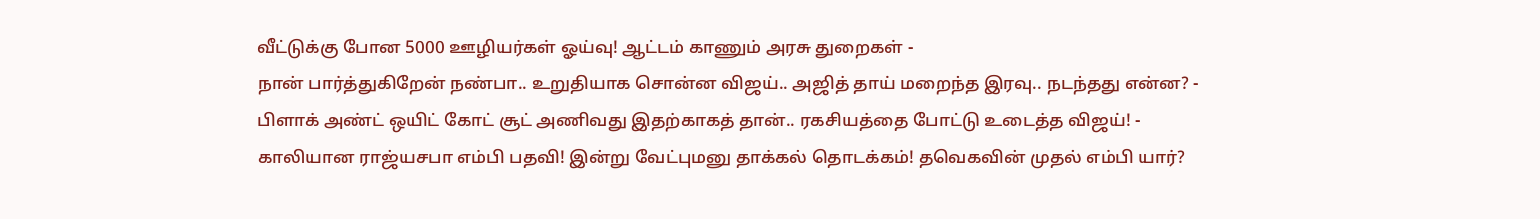வீட்டுக்கு போன 5000 ஊழியர்கள் ஓய்வு! ஆட்டம் காணும் அரசு துறைகள் -
நான் பார்த்துகிறேன் நண்பா.. உறுதியாக சொன்ன விஜய்.. அஜித் தாய் மறைந்த இரவு.. நடந்தது என்ன? -
பிளாக் அண்ட் ஒயிட் கோட் சூட் அணிவது இதற்காகத் தான்.. ரகசியத்தை போட்டு உடைத்த விஜய்! -
காலியான ராஜ்யசபா எம்பி பதவி! இன்று வேட்புமனு தாக்கல் தொடக்கம்! தவெகவின் முதல் எம்பி யார்?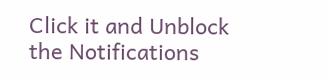Click it and Unblock the Notifications